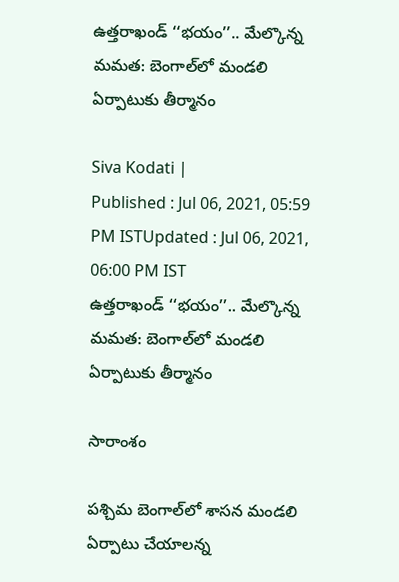ఉత్తరాఖండ్ ‘‘భయం’’.. మేల్కొన్న మమత: బెంగాల్‌లో మండలి ఏర్పాటుకు తీర్మానం

Siva Kodati |
Published : Jul 06, 2021, 05:59 PM ISTUpdated : Jul 06, 2021, 06:00 PM IST
ఉత్తరాఖండ్ ‘‘భయం’’.. మేల్కొన్న మమత: బెంగాల్‌లో మండలి ఏర్పాటుకు తీర్మానం

సారాంశం

పశ్చిమ బెంగాల్‌లో శాసన మండలి ఏర్పాటు చేయాలన్న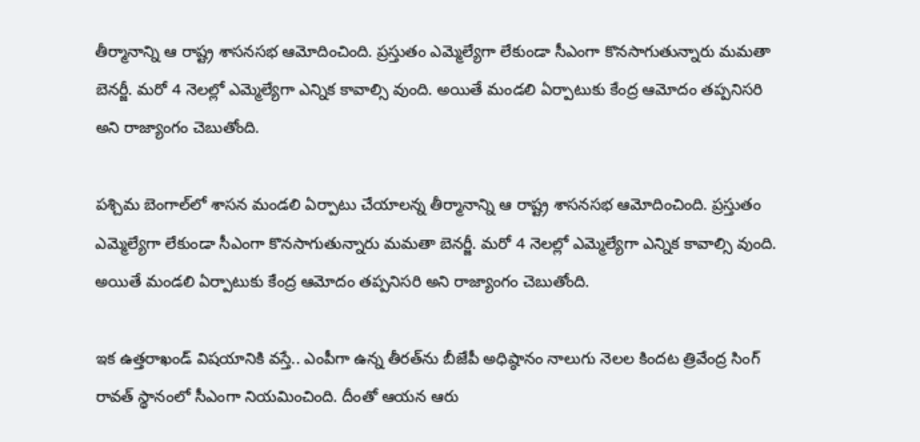తీర్మానాన్ని ఆ రాష్ట్ర శాసనసభ ఆమోదించింది. ప్రస్తుతం ఎమ్మెల్యేగా లేకుండా సీఎంగా కొనసాగుతున్నారు మమతా బెనర్జీ. మరో 4 నెలల్లో ఎమ్మెల్యేగా ఎన్నిక కావాల్సి వుంది. అయితే మండలి ఏర్పాటుకు కేంద్ర ఆమోదం తప్పనిసరి అని రాజ్యాంగం చెబుతోంది.

పశ్చిమ బెంగాల్‌లో శాసన మండలి ఏర్పాటు చేయాలన్న తీర్మానాన్ని ఆ రాష్ట్ర శాసనసభ ఆమోదించింది. ప్రస్తుతం ఎమ్మెల్యేగా లేకుండా సీఎంగా కొనసాగుతున్నారు మమతా బెనర్జీ. మరో 4 నెలల్లో ఎమ్మెల్యేగా ఎన్నిక కావాల్సి వుంది. అయితే మండలి ఏర్పాటుకు కేంద్ర ఆమోదం తప్పనిసరి అని రాజ్యాంగం చెబుతోంది.

ఇక ఉత్తరాఖండ్ విషయానికి వస్తే.. ఎంపీగా ఉన్న తీరత్‌ను బీజేపీ అధిష్ఠానం నాలుగు నెలల కిందట త్రివేంద్ర సింగ్ రావత్ స్థానంలో సీఎంగా నియమించింది. దీంతో ఆయన ఆరు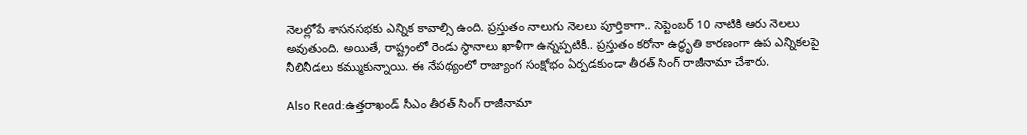నెలల్లోపే శాసనసభకు ఎన్నిక కావాల్సి ఉంది. ప్రస్తుతం నాలుగు నెలలు పూర్తికాగా.. సెప్టెంబర్‌ 10 నాటికి ఆరు నెలలు అవుతుంది. అయితే, రాష్ట్రంలో రెండు స్థానాలు ఖాళీగా ఉన్నప్పటికీ.. ప్రస్తుతం కరోనా ఉద్ధృతి కారణంగా ఉప ఎన్నికలపై నీలినీడలు కమ్ముకున్నాయి. ఈ నేపథ్యంలో రాజ్యాంగ సంక్షోభం ఏర్పడకుండా తీరత్ సింగ్ రాజీనామా చేశారు.

Also Read:ఉత్తరాఖండ్‌ సీఎం తీరత్ సింగ్ రాజీనామా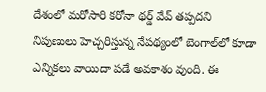దేశంలో మరోసారి కరోనా థర్డ్ వేవ్ తప్పదని నిపుణులు హెచ్చరిస్తున్న నేపథ్యంలో బెంగాల్‌లో కూడా ఎన్నికలు వాయిదా పడే అవకాశం వుంది. ఈ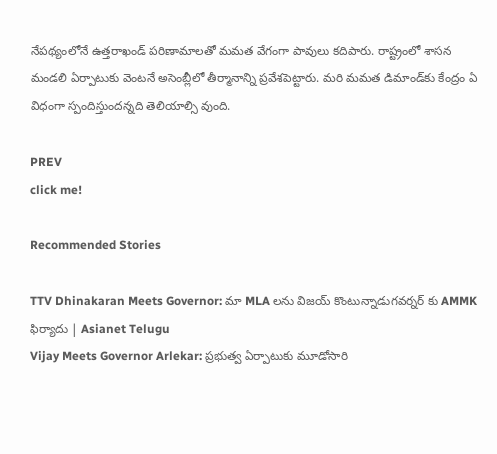నేపథ్యంలోనే ఉత్తరాఖండ్ పరిణామాలతో మమత వేగంగా పావులు కదిపారు. రాష్ట్రంలో శాసన మండలి ఏర్పాటుకు వెంటనే అసెంబ్లీలో తీర్మానాన్ని ప్రవేశపెట్టారు. మరి మమత డిమాండ్‌కు కేంద్రం ఏ విధంగా స్పందిస్తుందన్నది తెలియాల్సి వుంది.

PREV
click me!

Recommended Stories

TTV Dhinakaran Meets Governor: మా MLA లను విజయ్ కొంటున్నాడుగవర్నర్ కు AMMK ఫిర్యాదు | Asianet Telugu
Vijay Meets Governor Arlekar: ప్రభుత్వ ఏర్పాటుకు మూడోసారి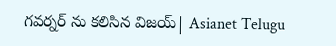గవర్నర్ ను కలిసిన విజయ్| Asianet Telugu